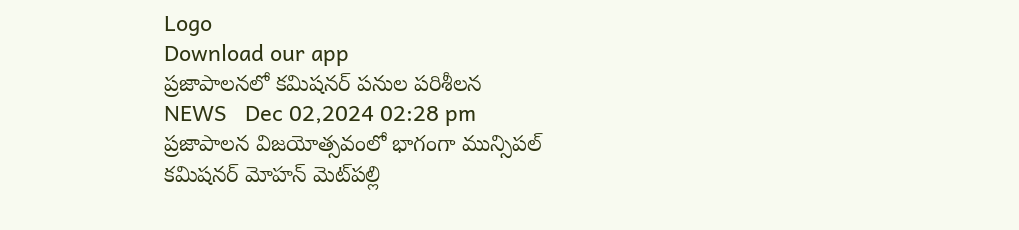Logo
Download our app
ప్రజాపాలనలో కమిషనర్ ప‌నుల‌ పరిశీలన
NEWS   Dec 02,2024 02:28 pm
ప్రజాపాలన విజయోత్సవంలో భాగంగా మున్సిపల్ కమిషనర్ మోహన్ మెట్‌ప‌ల్లి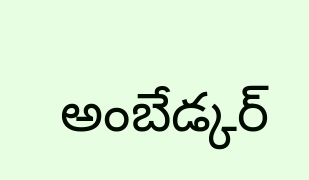అంబేడ్కర్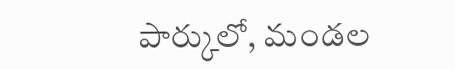పార్కులో, మండల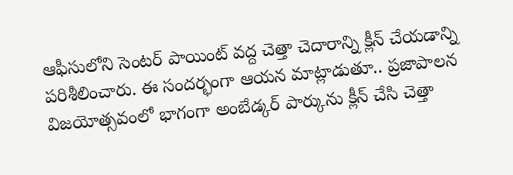ఆఫీసులోని సెంటర్ పాయింట్ వద్ద చెత్తా చెదారాన్ని క్లీన్ చేయడాన్ని పరిశీలించారు. ఈ సందర్భంగా ఆయన మాట్లాడుతూ.. ప్రజాపాలన విజయోత్సవంలో భాగంగా అంబేడ్కర్ పార్కును క్లీన్ చేసి చెత్తా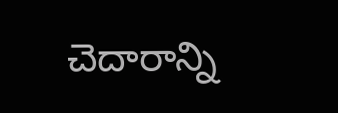చెదారాన్ని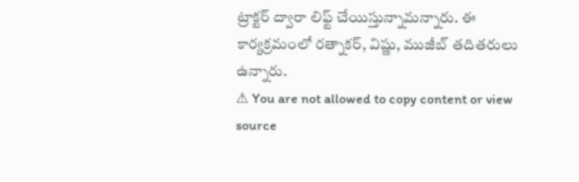ట్రాక్టర్ ద్వారా లిఫ్ట్ చేయిస్తున్నామన్నారు. ఈ కార్యక్రమంలో రత్నాకర్, విష్ణు, ముజీబ్ తదితరులు ఉన్నారు.
⚠ You are not allowed to copy content or view source